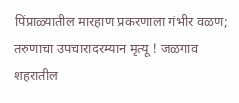पिंप्राळ्यातील मारहाण प्रकरणाला गंभीर वळण; तरुणाचा उपचारादरम्यान मृत्यू ! जळगाव शहरातील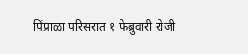पिंप्राळा परिसरात १ फेब्रुवारी रोजी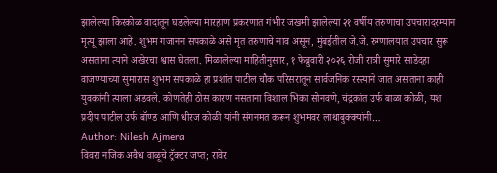झालेल्या किरकोळ वादातून घडलेल्या मारहाण प्रकरणात गंभीर जखमी झालेल्या २१ वर्षीय तरुणाचा उपचारादरम्यान मृत्यू झाला आहे. शुभम गजानन सपकाळे असे मृत तरुणाचे नाव असून, मुंबईतील जे.जे. रुग्णालयात उपचार सुरू असताना त्याने अखेरचा श्वास घेतला. मिळालेल्या माहितीनुसार, १ फेब्रुवारी २०२६ रोजी रात्री सुमारे साडेदहा वाजण्याच्या सुमारास शुभम सपकाळे हा प्रशांत पाटील चौक परिसरातून सार्वजनिक रस्त्याने जात असताना काही युवकांनी त्याला अडवले. कोणतेही ठोस कारण नसताना विशाल भिका सोनवणे, चंद्रकांत उर्फ बाळा कोळी, यश प्रदीप पाटील उर्फ बॉण्ड आणि धीरज कोळी यांनी संगनमत करून शुभमवर लाथाबुक्क्यांनी…
Author: Nilesh Ajmera
विवरा नजिक अवैध वाळूचे ट्रॅक्टर जप्त; रावेर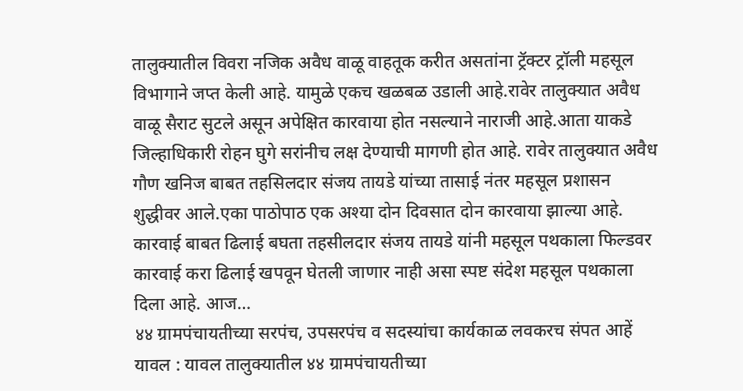तालुक्यातील विवरा नजिक अवैध वाळू वाहतूक करीत असतांना ट्रॅक्टर ट्रॉली महसूल विभागाने जप्त केली आहे. यामुळे एकच खळबळ उडाली आहे.रावेर तालुक्यात अवैध वाळू सैराट सुटले असून अपेक्षित कारवाया होत नसल्याने नाराजी आहे.आता याकडे जिल्हाधिकारी रोहन घुगे सरांनीच लक्ष देण्याची मागणी होत आहे. रावेर तालुक्यात अवैध गौण खनिज बाबत तहसिलदार संजय तायडे यांच्या तासाई नंतर महसूल प्रशासन शुद्धीवर आले.एका पाठोपाठ एक अश्या दोन दिवसात दोन कारवाया झाल्या आहे. कारवाई बाबत ढिलाई बघता तहसीलदार संजय तायडे यांनी महसूल पथकाला फिल्डवर कारवाई करा ढिलाई खपवून घेतली जाणार नाही असा स्पष्ट संदेश महसूल पथकाला दिला आहे. आज…
४४ ग्रामपंचायतीच्या सरपंच, उपसरपंच व सदस्यांचा कार्यकाळ लवकरच संपत आहें यावल : यावल तालुक्यातील ४४ ग्रामपंचायतीच्या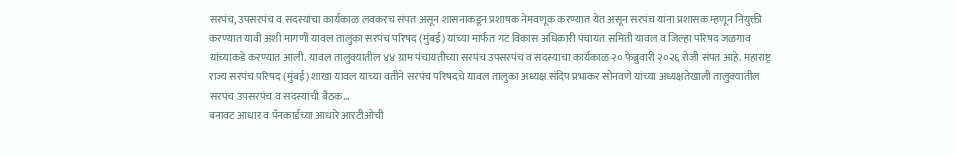सरपंच, उपसरपंच व सदस्यांचा कार्यकाळ लवकरच संपत असून शासनाकडून प्रशाषक नेमवणूक करण्यात येत असून सरपंच यांना प्रशासक म्हणून नियुक्ती करण्यात यावी अशी मागणी यावल तालुका सरपंच परिषद (मुंबई) यांच्या मार्फत गट विकास अधिकारी पंचायत समिती यावल व जिल्हा परिषद जळगाव यांच्याकडे करण्यात आली. यावल तालुक्यातील ४४ ग्राम पंचायतीच्या सरपंच उपसरपंच व सदस्याचा कार्यकाळ २० फेब्रुवारी २०२६ रोजी संपत आहे. महाराष्ट्र राज्य सरपंच परिषद (मुंबई) शाखा यावल याच्या वतीने सरपंच परिषदचे यावल तालुका अध्यक्ष संदिप प्रभाकर सोनवणे यांच्या अध्यक्षतेखाली तालुक्यातील सरपंच उपसरपंच व सदस्यांची बैठक…
बनावट आधार व पॅनकार्डच्या आधारे आरटीओची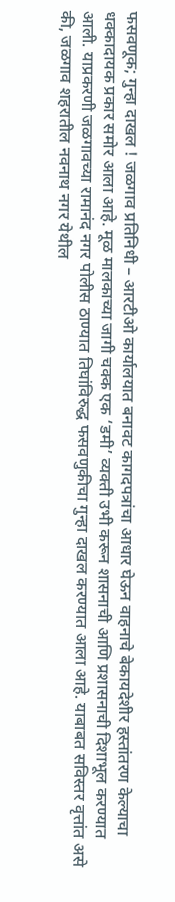फसवणूक; गुन्हा दाखल ! जळगाव प्रतिनिधी – आरटीओ कार्यालयात बनावट कागदपत्रांचा आधार घेऊन वाहनाचे बेकायदेशीर हस्तांतरण केल्याचा धक्कादायक प्रकार समोर आला आहे. मूळ मालकाच्या जागी चक्क एक ‘डमी’ व्यक्ती उभी करून शासनाची आणि प्रशासनाची दिशाभूल करण्यात आली. याप्रकरणी जळगावच्या रामानंद नगर पोलीस ठाण्यात तिघांविरुद्ध फसवणुकीचा गुन्हा दाखल करण्यात आला आहे. याबाबत सविस्तर वृत्तांत असे की, जळगाव शहरातील नवनाथ नगर येथील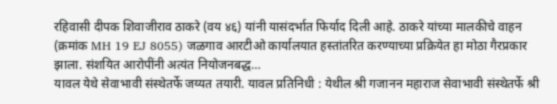रहिवासी दीपक शिवाजीराव ठाकरे (वय ४६) यांनी यासंदर्भात फिर्याद दिली आहे. ठाकरे यांच्या मालकीचे वाहन (क्रमांक MH 19 EJ 8055) जळगाव आरटीओ कार्यालयात हस्तांतरित करण्याच्या प्रक्रियेत हा मोठा गैरप्रकार झाला. संशयित आरोपींनी अत्यंत नियोजनबद्ध…
यावल येथे सेवाभावी संस्थेतर्फे जय्यत तयारी. यावल प्रतिनिधी : येथील श्री गजानन महाराज सेवाभावी संस्थेतर्फे श्री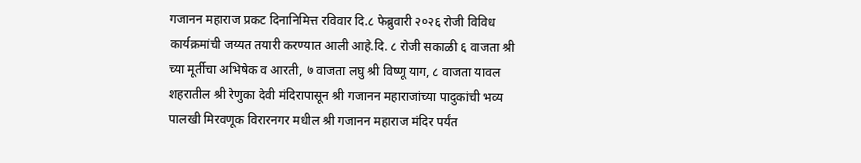गजानन महाराज प्रकट दिनानिमित्त रविवार दि.८ फेब्रुवारी २०२६ रोजी विविध कार्यक्रमांची जय्यत तयारी करण्यात आली आहे.दि. ८ रोजी सकाळी ६ वाजता श्री च्या मूर्तीचा अभिषेक व आरती, ७ वाजता लघु श्री विष्णू याग, ८ वाजता यावल शहरातील श्री रेणुका देवी मंदिरापासून श्री गजानन महाराजांच्या पादुकांची भव्य पालखी मिरवणूक विरारनगर मधील श्री गजानन महाराज मंदिर पर्यंत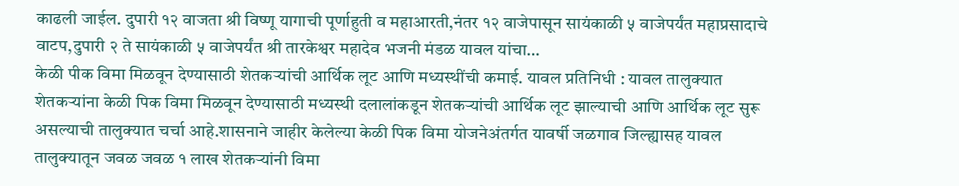काढली जाईल. दुपारी १२ वाजता श्री विष्णू यागाची पूर्णाहुती व महाआरती,नंतर १२ वाजेपासून सायंकाळी ५ वाजेपर्यंत महाप्रसादाचे वाटप,दुपारी २ ते सायंकाळी ५ वाजेपर्यंत श्री तारकेश्वर महादेव भजनी मंडळ यावल यांचा…
केळी पीक विमा मिळवून देण्यासाठी शेतकऱ्यांची आर्थिक लूट आणि मध्यस्थींची कमाई. यावल प्रतिनिधी : यावल तालुक्यात शेतकऱ्यांना केळी पिक विमा मिळवून देण्यासाठी मध्यस्थी दलालांकडून शेतकऱ्यांची आर्थिक लूट झाल्याची आणि आर्थिक लूट सुरू असल्याची तालुक्यात चर्चा आहे.शासनाने जाहीर केलेल्या केळी पिक विमा योजनेअंतर्गत यावर्षी जळगाव जिल्ह्यासह यावल तालुक्यातून जवळ जवळ १ लाख शेतकऱ्यांनी विमा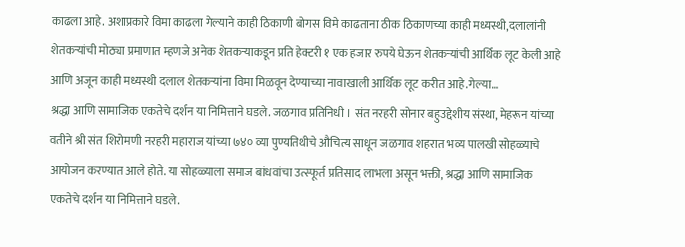काढला आहे. अशाप्रकारे विमा काढला गेल्याने काही ठिकाणी बोगस विमे काढताना ठीक ठिकाणच्या काही मध्यस्थी,दलालांनी शेतकऱ्यांची मोठ्या प्रमाणात म्हणजे अनेक शेतकऱ्याकडून प्रति हेक्टरी १ एक हजार रुपये घेऊन शेतकऱ्यांची आर्थिक लूट केली आहे आणि अजून काही मध्यस्थी दलाल शेतकऱ्यांना विमा मिळवून देण्याच्या नावाखाली आर्थिक लूट करीत आहे.गेल्या…
श्रद्धा आणि सामाजिक एकतेचे दर्शन या निमित्ताने घडले. जळगाव प्रतिनिधी । संत नरहरी सोनार बहुउद्देशीय संस्था, मेहरून यांच्या वतीने श्री संत शिरोमणी नरहरी महाराज यांच्या ७४० व्या पुण्यतिथीचे औचित्य साधून जळगाव शहरात भव्य पालखी सोहळ्याचे आयोजन करण्यात आले होते. या सोहळ्याला समाज बांधवांचा उत्स्फूर्त प्रतिसाद लाभला असून भक्ती, श्रद्धा आणि सामाजिक एकतेचे दर्शन या निमित्ताने घडले.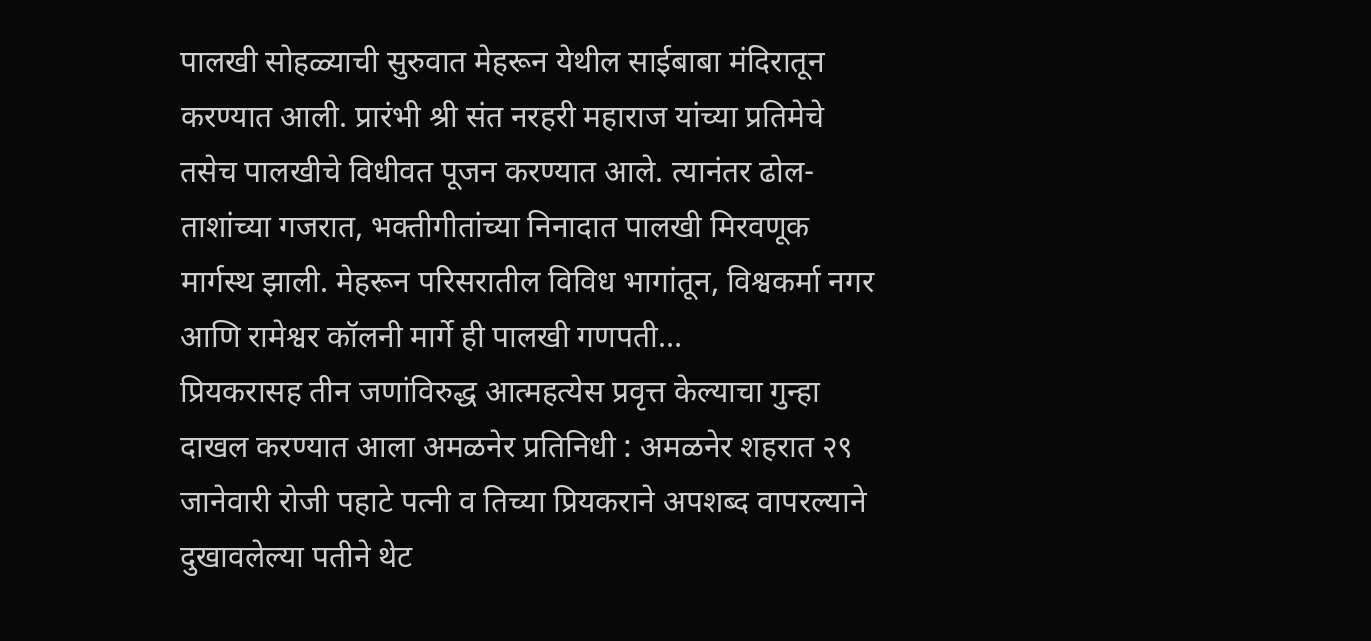पालखी सोहळ्याची सुरुवात मेहरून येथील साईबाबा मंदिरातून करण्यात आली. प्रारंभी श्री संत नरहरी महाराज यांच्या प्रतिमेचे तसेच पालखीचे विधीवत पूजन करण्यात आले. त्यानंतर ढोल-ताशांच्या गजरात, भक्तीगीतांच्या निनादात पालखी मिरवणूक मार्गस्थ झाली. मेहरून परिसरातील विविध भागांतून, विश्वकर्मा नगर आणि रामेश्वर कॉलनी मार्गे ही पालखी गणपती…
प्रियकरासह तीन जणांविरुद्ध आत्महत्येस प्रवृत्त केल्याचा गुन्हा दाखल करण्यात आला अमळनेर प्रतिनिधी : अमळनेर शहरात २९ जानेवारी रोजी पहाटे पत्नी व तिच्या प्रियकराने अपशब्द वापरल्याने दुखावलेल्या पतीने थेट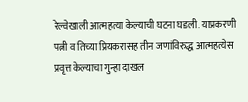रेल्वेखाली आत्महत्या केल्याची घटना घडली. याप्रकरणी पत्नी व तिच्या प्रियकरासह तीन जणांविरुद्ध आत्महत्येस प्रवृत्त केल्याचा गुन्हा दाखल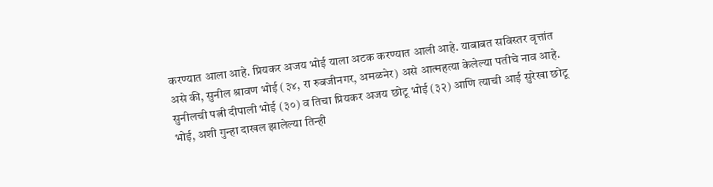करण्यात आला आहे. प्रियकर अजय भोई याला अटक करण्यात आली आहे. याबाबत सविस्तर वृत्तांत असे की, सुनील श्रावण भोई (३४, रा रुबजीनगर, अमळनेर) असे आत्महत्या केलेल्या पतीचे नाव आहे. सुनीलची पत्नी दीपाली भोई (३०) व तिचा प्रियकर अजय छोटू भोई (३२) आणि त्याची आई सुरेखा छोटू भोई, अशी गुन्हा दाखल झालेल्या तिन्ही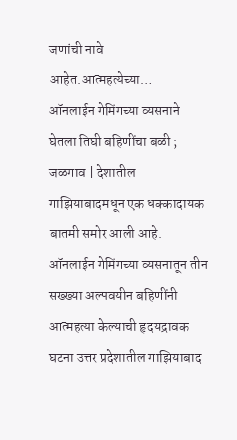जणांची नावे आहेत.आत्महत्येच्या…
ऑनलाईन गेमिंगच्या व्यसनाने घेतला तिघी बहिणींचा बळी ; जळगाव | देशातील गाझियाबादमधून एक धक्कादायक बातमी समोर आली आहे. ऑनलाईन गेमिंगच्या व्यसनातून तीन सख्ख्या अल्पवयीन बहिणींनी आत्महत्या केल्याची हृदयद्रावक घटना उत्तर प्रदेशातील गाझियाबाद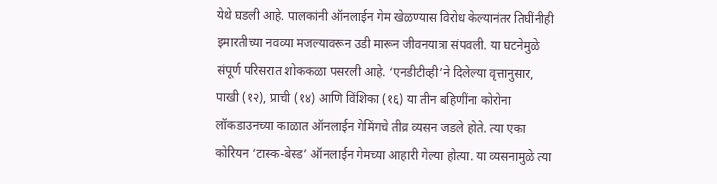येथे घडली आहे. पालकांनी ऑनलाईन गेम खेळण्यास विरोध केल्यानंतर तिघींनीही इमारतीच्या नवव्या मजल्यावरून उडी मारून जीवनयात्रा संपवली. या घटनेमुळे संपूर्ण परिसरात शोककळा पसरली आहे. ‘एनडीटीव्ही’ने दिलेल्या वृत्तानुसार, पाखी (१२), प्राची (१४) आणि विंशिका (१६) या तीन बहिणींना कोरोना लॉकडाउनच्या काळात ऑनलाईन गेमिंगचे तीव्र व्यसन जडले होते. त्या एका कोरियन ‘टास्क-बेस्ड’ ऑनलाईन गेमच्या आहारी गेल्या होत्या. या व्यसनामुळे त्या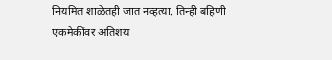नियमित शाळेतही जात नव्हत्या. तिन्ही बहिणी एकमेकींवर अतिशय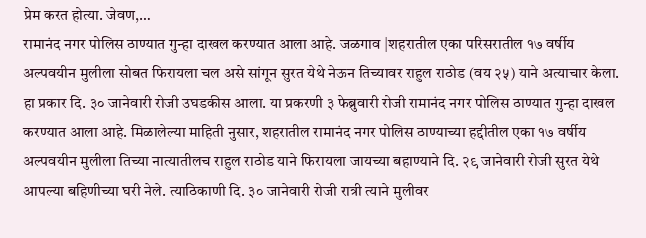प्रेम करत होत्या. जेवण,…
रामानंद नगर पोलिस ठाण्यात गुन्हा दाखल करण्यात आला आहे. जळगाव |शहरातील एका परिसरातील १७ वर्षीय अल्पवयीन मुलीला सोबत फिरायला चल असे सांगून सुरत येथे नेऊन तिच्यावर राहुल राठोड (वय २५) याने अत्याचार केला. हा प्रकार दि. ३० जानेवारी रोजी उघडकीस आला. या प्रकरणी ३ फेब्रुवारी रोजी रामानंद नगर पोलिस ठाण्यात गुन्हा दाखल करण्यात आला आहे. मिळालेल्या माहिती नुसार, शहरातील रामानंद नगर पोलिस ठाण्याच्या हद्दीतील एका १७ वर्षीय अल्पवयीन मुलीला तिच्या नात्यातीलच राहुल राठोड याने फिरायला जायच्या बहाण्याने दि. २९ जानेवारी रोजी सुरत येथे आपल्या बहिणीच्या घरी नेले. त्याठिकाणी दि. ३० जानेवारी रोजी रात्री त्याने मुलीवर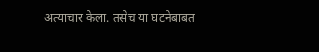अत्याचार केला. तसेच या घटनेबाबत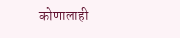कोणालाही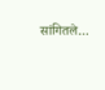सांगितले…